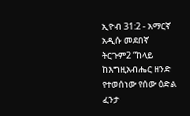ኢዮብ 31:2 - አማርኛ አዲሱ መደበኛ ትርጉም2 “ከላይ ከእግዚአብሔር ዘንድ የተወሰነው የሰው ዕድል ፈንታ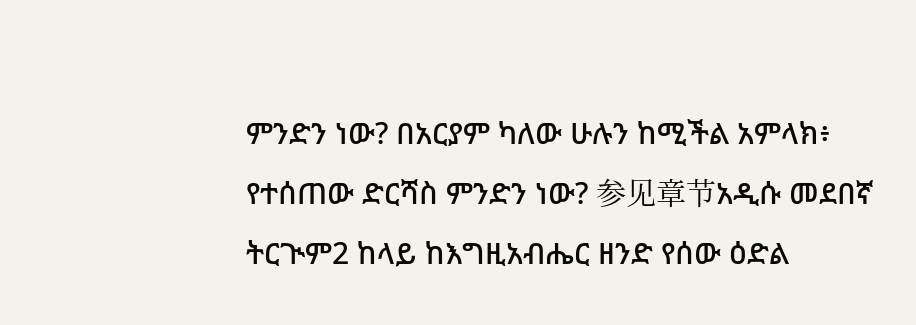ምንድን ነው? በአርያም ካለው ሁሉን ከሚችል አምላክ፥ የተሰጠው ድርሻስ ምንድን ነው? 参见章节አዲሱ መደበኛ ትርጒም2 ከላይ ከእግዚአብሔር ዘንድ የሰው ዕድል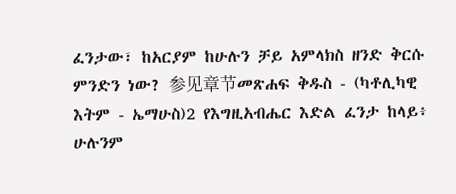ፈንታው፣ ከአርያም ከሁሉን ቻይ አምላክስ ዘንድ ቅርሱ ምንድን ነው? 参见章节መጽሐፍ ቅዱስ - (ካቶሊካዊ እትም - ኤማሁስ)2 የእግዚአብሔር እድል ፈንታ ከላይ፥ ሁሉንም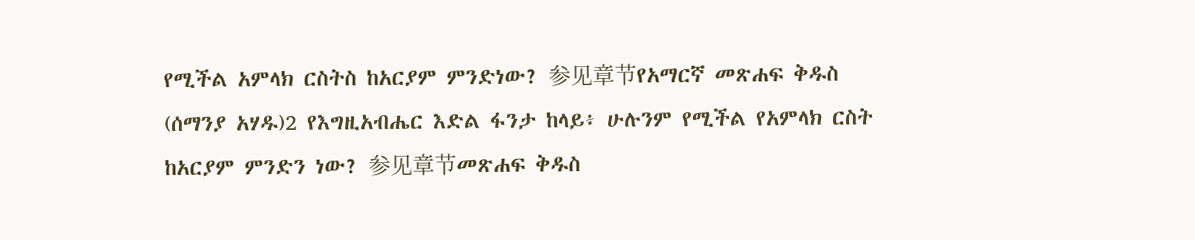የሚችል አምላክ ርስትስ ከአርያም ምንድነው? 参见章节የአማርኛ መጽሐፍ ቅዱስ (ሰማንያ አሃዱ)2 የእግዚአብሔር እድል ፋንታ ከላይ፥ ሁሉንም የሚችል የአምላክ ርስት ከአርያም ምንድን ነው? 参见章节መጽሐፍ ቅዱስ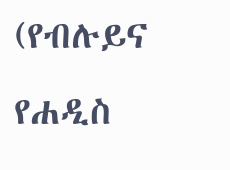(የብሉይና የሐዲስ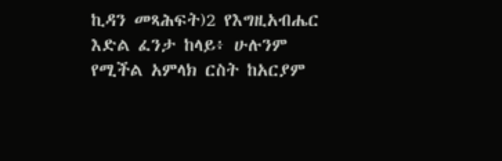ኪዳን መጻሕፍት)2 የእግዚአብሔር እድል ፈንታ ከላይ፥ ሁሉንም የሚችል አምላክ ርስት ከአርያም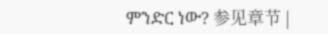ምንድር ነው? 参见章节 |